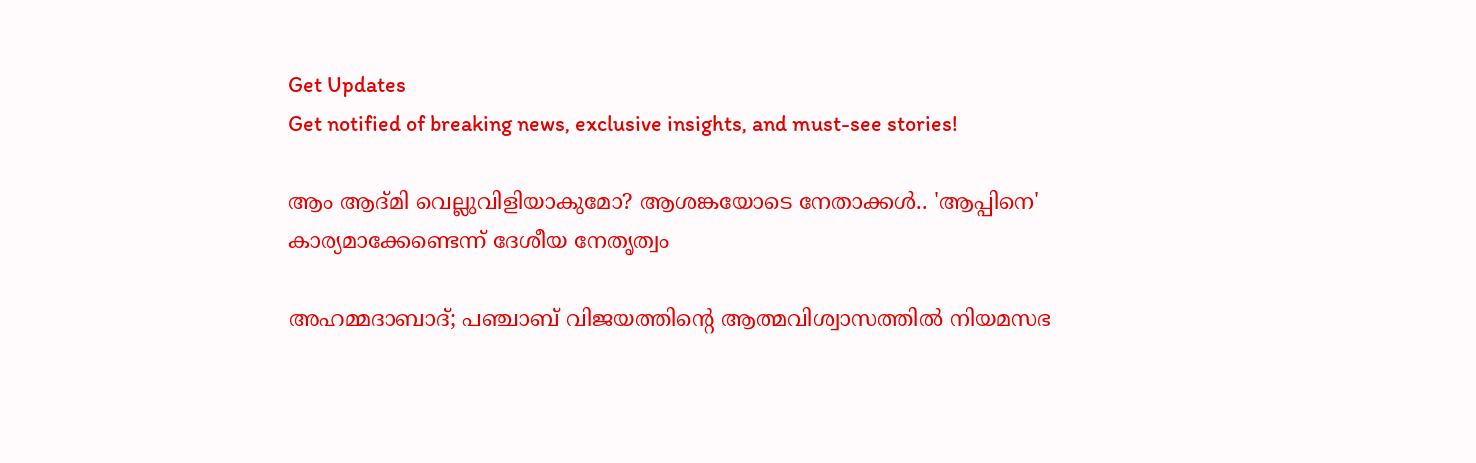Get Updates
Get notified of breaking news, exclusive insights, and must-see stories!

ആം ആദ്മി വെല്ലുവിളിയാകുമോ? ആശങ്കയോടെ നേതാക്കൾ.. 'ആപ്പിനെ' കാര്യമാക്കേണ്ടെന്ന് ദേശീയ നേതൃത്വം

അഹമ്മദാബാദ്; പഞ്ചാബ് വിജയത്തിന്റെ ആത്മവിശ്വാസത്തിൽ നിയമസഭ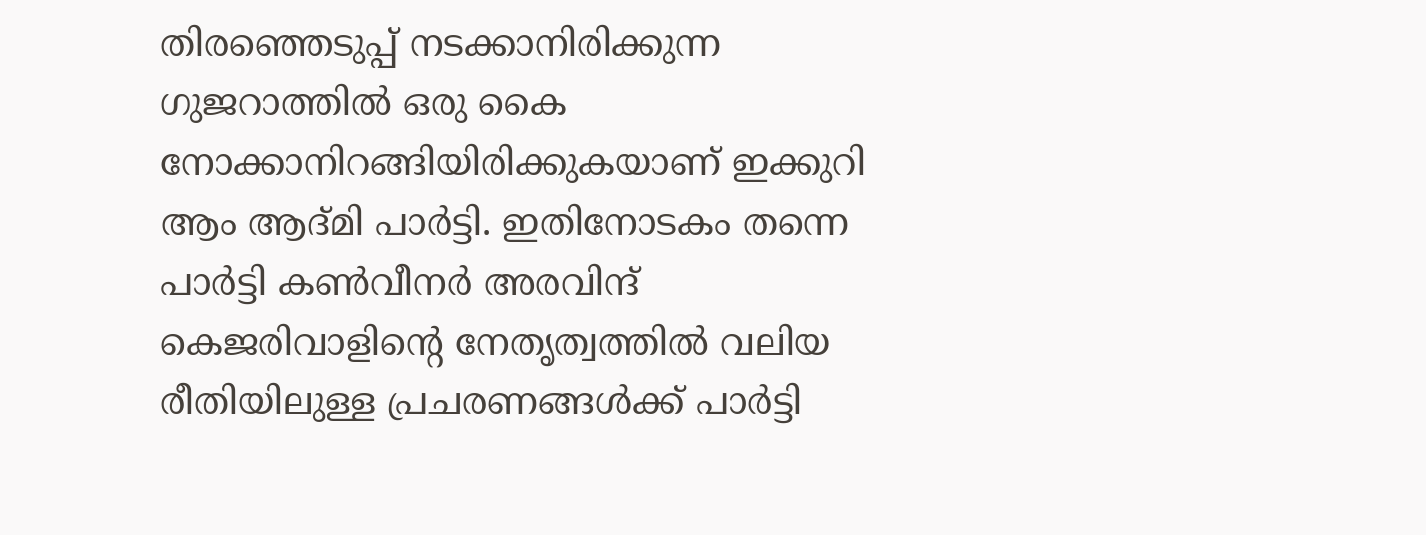തിരഞ്ഞെടുപ്പ് നടക്കാനിരിക്കുന്ന ഗുജറാത്തിൽ ഒരു കൈ നോക്കാനിറങ്ങിയിരിക്കുകയാണ് ഇക്കുറി ആം ആദ്മി പാർട്ടി. ഇതിനോടകം തന്നെ പാർട്ടി കൺവീനർ അരവിന്ദ് കെജരിവാളിന്റെ നേതൃത്വത്തിൽ വലിയ രീതിയിലുള്ള പ്രചരണങ്ങൾക്ക് പാർട്ടി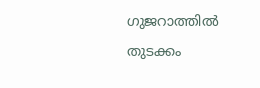ഗുജറാത്തിൽ തുടക്കം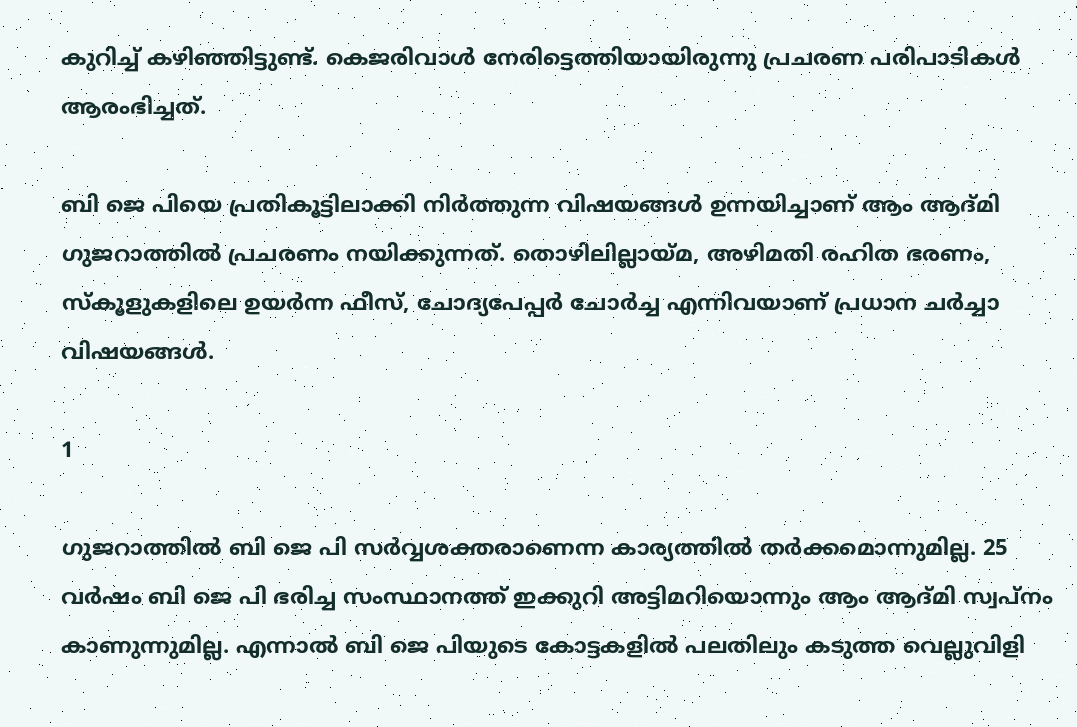കുറിച്ച് കഴിഞ്ഞിട്ടുണ്ട്. കെജരിവാൾ നേരിട്ടെത്തിയായിരുന്നു പ്രചരണ പരിപാടികൾ ആരംഭിച്ചത്.

ബി ജെ പിയെ പ്രതികൂട്ടിലാക്കി നിർത്തുന്ന വിഷയങ്ങൾ ഉന്നയിച്ചാണ് ആം ആദ്മി ഗുജറാത്തിൽ പ്രചരണം നയിക്കുന്നത്. തൊഴിലില്ലായ്മ, അഴിമതി രഹിത ഭരണം, സ്കൂളുകളിലെ ഉയർന്ന ഫീസ്, ചോദ്യപേപ്പർ ചോർച്ച എന്നിവയാണ് പ്രധാന ചർച്ചാ വിഷയങ്ങൾ.

1

ഗുജറാത്തിൽ ബി ജെ പി സർവ്വശക്തരാണെന്ന കാര്യത്തിൽ തർക്കമൊന്നുമില്ല. 25 വർഷം ബി ജെ പി ഭരിച്ച സംസ്ഥാനത്ത് ഇക്കുറി അട്ടിമറിയൊന്നും ആം ആദ്മി സ്വപ്നം കാണുന്നുമില്ല. എന്നാൽ ബി ജെ പിയുടെ കോട്ടകളിൽ പലതിലും കടുത്ത വെല്ലുവിളി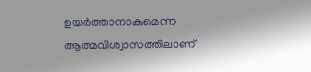ഉയർത്താനാകുമെന്ന ആത്മവിശ്വാസത്തിലാണ്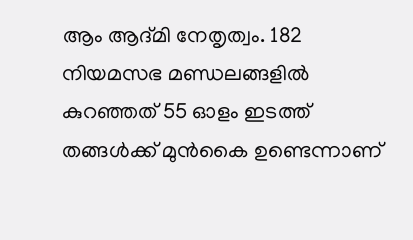ആം ആദ്മി നേതൃത്വം. 182 നിയമസഭ മണ്ഡലങ്ങളിൽ കുറഞ്ഞത് 55 ഓളം ഇടത്ത് തങ്ങൾക്ക് മുൻകൈ ഉണ്ടെന്നാണ്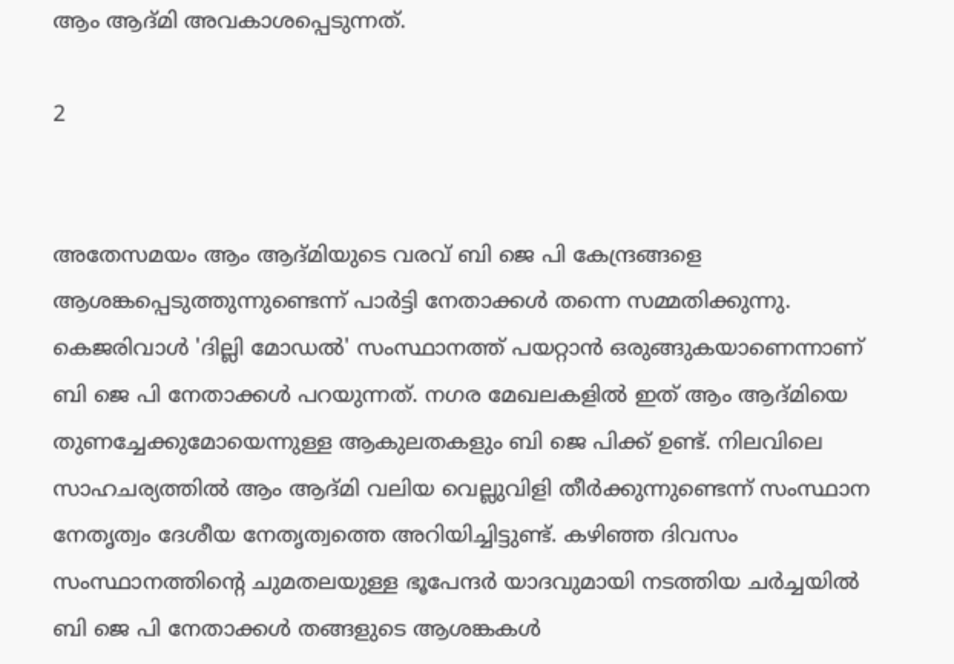ആം ആദ്മി അവകാശപ്പെടുന്നത്.

2


അതേസമയം ആം ആദ്മിയുടെ വരവ് ബി ജെ പി കേന്ദ്രങ്ങളെ ആശങ്കപ്പെടുത്തുന്നുണ്ടെന്ന് പാർട്ടി നേതാക്കൾ തന്നെ സമ്മതിക്കുന്നു. കെജരിവാൾ 'ദില്ലി മോഡൽ' സംസ്ഥാനത്ത് പയറ്റാൻ ഒരുങ്ങുകയാണെന്നാണ് ബി ജെ പി നേതാക്കൾ പറയുന്നത്. നഗര മേഖലകളിൽ ഇത് ആം ആദ്മിയെ തുണച്ചേക്കുമോയെന്നുള്ള ആകുലതകളും ബി ജെ പിക്ക് ഉണ്ട്. നിലവിലെ സാഹചര്യത്തിൽ ആം ആദ്മി വലിയ വെല്ലുവിളി തീർക്കുന്നുണ്ടെന്ന് സംസ്ഥാന നേതൃത്വം ദേശീയ നേതൃത്വത്തെ അറിയിച്ചിട്ടുണ്ട്. കഴിഞ്ഞ ദിവസം സംസ്ഥാനത്തിന്റെ ചുമതലയുള്ള ഭൂപേന്ദർ യാദവുമായി നടത്തിയ ചർച്ചയിൽ ബി ജെ പി നേതാക്കൾ തങ്ങളുടെ ആശങ്കകൾ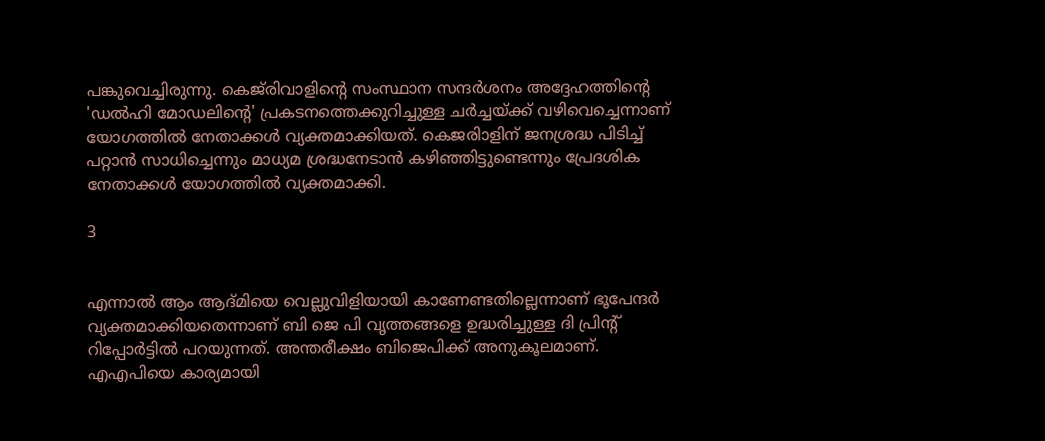പങ്കുവെച്ചിരുന്നു. കെജ്‌രിവാളിന്റെ സംസ്ഥാന സന്ദർശനം അദ്ദേഹത്തിന്റെ 'ഡൽഹി മോഡലിന്റെ' പ്രകടനത്തെക്കുറിച്ചുള്ള ചർച്ചയ്ക്ക് വഴിവെച്ചെന്നാണ് യോഗത്തിൽ നേതാക്കൾ വ്യക്തമാക്കിയത്. കെജരിാളിന് ജനശ്രദ്ധ പിടിച്ച് പറ്റാൻ സാധിച്ചെന്നും മാധ്യമ ശ്രദ്ധനേടാൻ കഴിഞ്ഞിട്ടുണ്ടെന്നും പ്രേദശിക നേതാക്കൾ യോഗത്തിൽ വ്യക്തമാക്കി.

3


എന്നാൽ ആം ആദ്മിയെ വെല്ലുവിളിയായി കാണേണ്ടതില്ലെന്നാണ് ഭൂപേന്ദർ വ്യക്തമാക്കിയതെന്നാണ് ബി ജെ പി വൃത്തങ്ങളെ ഉദ്ധരിച്ചുള്ള ദി പ്രിന്റ് റിപ്പോർട്ടിൽ പറയുന്നത്. അന്തരീക്ഷം ബിജെപിക്ക് അനുകൂലമാണ്. എഎപിയെ കാര്യമായി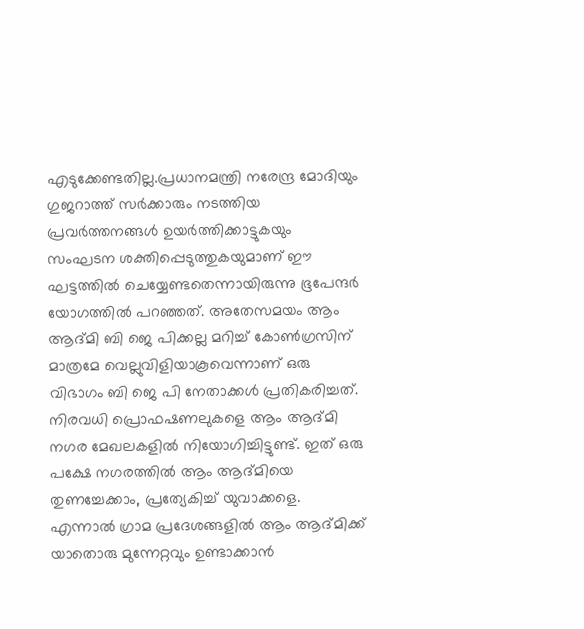എടുക്കേണ്ടതില്ല.പ്രധാനമന്ത്രി നരേന്ദ്ര മോദിയും ഗുജറാത്ത് സർക്കാരും നടത്തിയ പ്രവർത്തനങ്ങൾ ഉയർത്തിക്കാട്ടുകയും സംഘടന ശക്തിപ്പെടുത്തുകയുമാണ് ഈ ഘട്ടത്തിൽ ചെയ്യേണ്ടതെന്നായിരുന്നു ഭൂപേന്ദർ യോഗത്തിൽ പറഞ്ഞത്. അതേസമയം ആം ആദ്മി ബി ജെ പിക്കല്ല മറിച്ച് കോൺഗ്രസിന് മാത്രമേ വെല്ലുവിളിയാകൂവെന്നാണ് ഒരു വിഭാഗം ബി ജെ പി നേതാക്കൾ പ്രതികരിച്ചത്. നിരവധി പ്രൊഫഷണലുകളെ ആം ആദ്മി നഗര മേഖലകളിൽ നിയോഗിച്ചിട്ടുണ്ട്. ഇത് ഒരു പക്ഷേ നഗരത്തിൽ ആം ആദ്മിയെ തുണച്ചേക്കാം, പ്രത്യേകിച്ച് യുവാക്കളെ. എന്നാൽ ഗ്രാമ പ്രദേശങ്ങളിൽ ആം ആദ്മിക്ക് യാതൊരു മുന്നേറ്റവും ഉണ്ടാക്കാൻ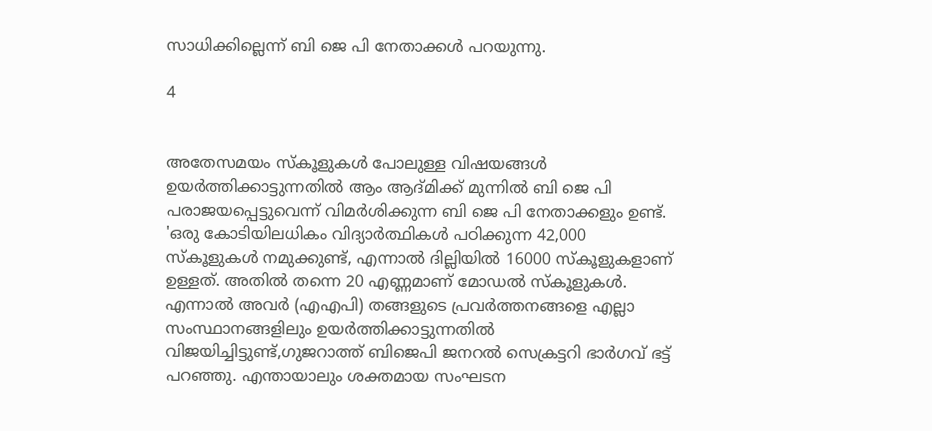സാധിക്കില്ലെന്ന് ബി ജെ പി നേതാക്കൾ പറയുന്നു.

4


അതേസമയം സ്കൂളുകൾ പോലുള്ള വിഷയങ്ങൾ ഉയർത്തിക്കാട്ടുന്നതിൽ ആം ആദ്മിക്ക് മുന്നിൽ ബി ജെ പി പരാജയപ്പെട്ടുവെന്ന് വിമർശിക്കുന്ന ബി ജെ പി നേതാക്കളും ഉണ്ട്. 'ഒരു കോടിയിലധികം വിദ്യാർത്ഥികൾ പഠിക്കുന്ന 42,000 സ്കൂളുകൾ നമുക്കുണ്ട്, എന്നാൽ ദില്ലിയിൽ 16000 സ്കൂളുകളാണ് ഉള്ളത്. അതിൽ തന്നെ 20 എണ്ണമാണ് മോഡൽ സ്കൂളുകൾ. എന്നാൽ അവർ (എഎപി) തങ്ങളുടെ പ്രവർത്തനങ്ങളെ എല്ലാ സംസ്ഥാനങ്ങളിലും ഉയർത്തിക്കാട്ടുന്നതിൽ വിജയിച്ചിട്ടുണ്ട്,ഗുജറാത്ത് ബിജെപി ജനറൽ സെക്രട്ടറി ഭാർഗവ് ഭട്ട് പറഞ്ഞു. എന്തായാലും ശക്തമായ സംഘടന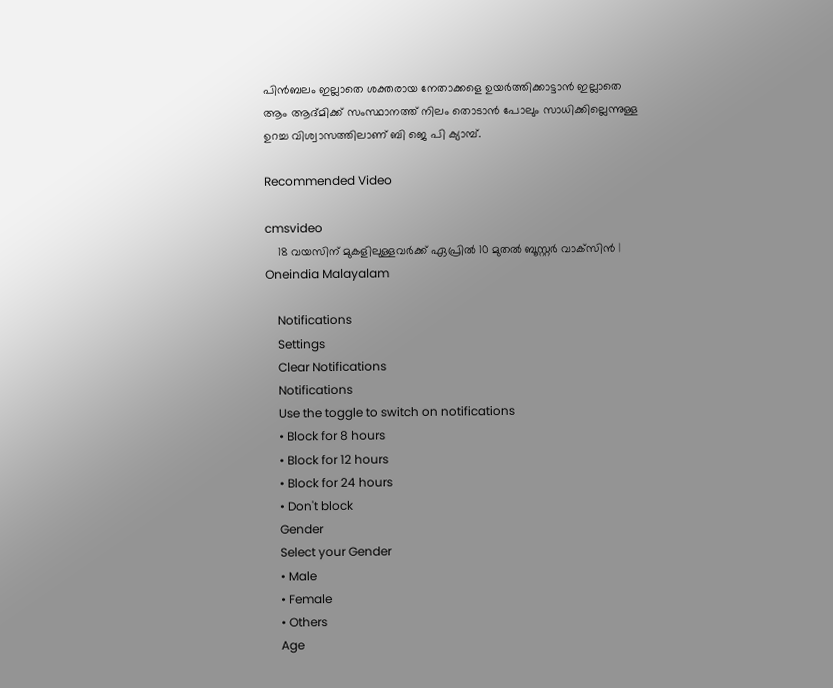പിൻബലം ഇല്ലാതെ ശക്തരായ നേതാക്കളെ ഉയർത്തിക്കാട്ടാൻ ഇല്ലാതെ ആം ആദ്മിക്ക് സംസ്ഥാനത്ത് നിലം തൊടാൻ പോലും സാധിക്കില്ലെന്നുള്ള ഉറച്ച വിശ്വാസത്തിലാണ് ബി ജെ പി ക്യാമ്പ്.

Recommended Video

cmsvideo
    18 വയസിന് മുകളിലുള്ളവർക്ക് ഏപ്രിൽ 10 മുതൽ ബൂസ്റ്റർ വാക്‌സിൻ | Oneindia Malayalam

    Notifications
    Settings
    Clear Notifications
    Notifications
    Use the toggle to switch on notifications
    • Block for 8 hours
    • Block for 12 hours
    • Block for 24 hours
    • Don't block
    Gender
    Select your Gender
    • Male
    • Female
    • Others
    Age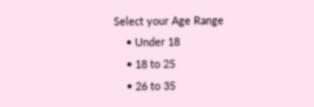Select your Age Range
    • Under 18
    • 18 to 25
    • 26 to 35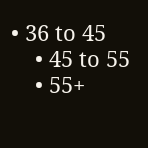• 36 to 45
    • 45 to 55
    • 55+